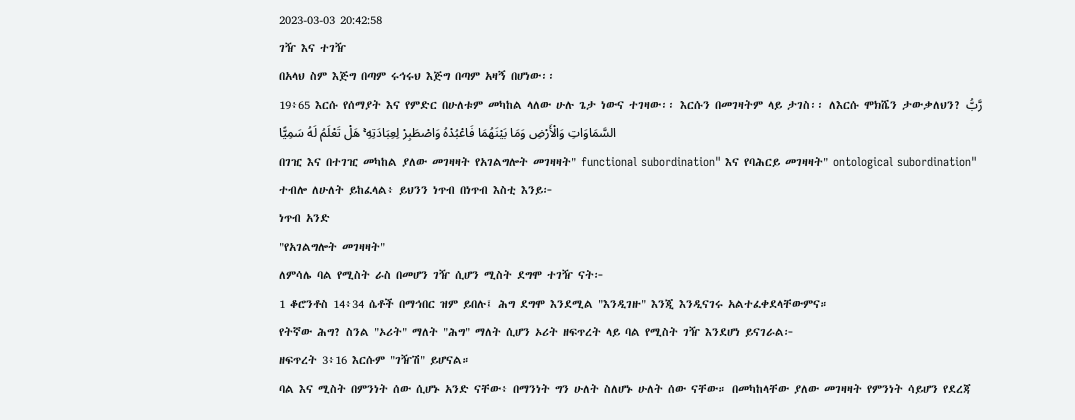2023-03-03 20:42:58
ገዥ እና ተገዥ
በአላህ ስም እጅግ በጣም ሩኅሩህ እጅግ በጣም አዛኝ በሆነው፡፡
19፥65 እርሱ የሰማያት እና የምድር በሁለቱም መካከል ላለው ሁሉ ጌታ ነውና ተገዛው፡፡ እርሱን በመገዛትም ላይ ታገስ፡፡ ለእርሱ ሞክሼን ታውቃለህን? رَّبُّ السَّمَاوَاتِ وَالْأَرْضِ وَمَا بَيْنَهُمَا فَاعْبُدْهُ وَاصْطَبِرْ لِعِبَادَتِهِ ۚ هَلْ تَعْلَمُ لَهُ سَمِيًّا
በገዢ እና በተገዢ መካከል ያለው መገዛዛት የአገልግሎት መገዛዛት" functional subordination" እና የባሕርይ መገዛዛት" ontological subordination" ተብሎ ለሁለት ይከፈላል፥ ይህንን ነጥብ በነጥብ እስቲ እንይ፦
ነጥብ አንድ
"የአገልግሎት መገዛዛት"
ለምሳሌ ባል የሚስት ራስ በመሆን ገዥ ሲሆን ሚስት ደግሞ ተገዥ ናት፦
1 ቆሮንቶስ 14፥34 ሴቶች በማኅበር ዝም ይበሉ፤ ሕግ ደግሞ እንደሚል "እንዲገዙ" እንጂ እንዲናገሩ አልተፈቀደላቸውምና።
የትኛው ሕግ? ስንል "ኦሪት" ማለት "ሕግ" ማለት ሲሆን ኦሪት ዘፍጥረት ላይ ባል የሚስት ገዥ እንደሆነ ይናገራል፦
ዘፍጥረት 3፥16 እርሱም "ገዥሽ" ይሆናል።
ባል እና ሚስት በምንነት ሰው ሲሆኑ አንድ ናቸው፥ በማንነት ግን ሁለት ስለሆኑ ሁለት ሰው ናቸው። በመካከላቸው ያለው መገዛዛት የምንነት ሳይሆን የደረጃ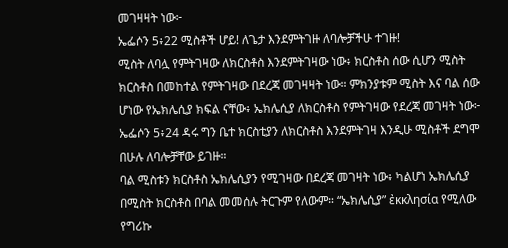መገዛዛት ነው፦
ኤፌሶን 5፥22 ሚስቶች ሆይ! ለጌታ እንደምትገዙ ለባሎቻችሁ ተገዙ!
ሚስት ለባሏ የምትገዛው ለክርስቶስ እንደምትገዛው ነው፥ ክርስቶስ ሰው ሲሆን ሚስት ክርስቶስ በመከተል የምትገዛው በደረጃ መገዛዛት ነው። ምክንያቱም ሚስት እና ባል ሰው ሆነው የኤክሌሲያ ክፍል ናቸው፥ ኤክሌሲያ ለክርስቶስ የምትገዛው የደረጃ መገዛት ነው፦
ኤፌሶን 5፥24 ዳሩ ግን ቤተ ክርስቲያን ለክርስቶስ እንደምትገዛ እንዲሁ ሚስቶች ደግሞ በሁሉ ለባሎቻቸው ይገዙ።
ባል ሚስቱን ክርስቶስ ኤክሌሲያን የሚገዛው በደረጃ መገዛት ነው፥ ካልሆነ ኤክሌሲያ በሚስት ክርስቶስ በባል መመሰሉ ትርጉም የለውም። “ኤክሌሲያ” ἐκκλησία የሚለው የግሪኩ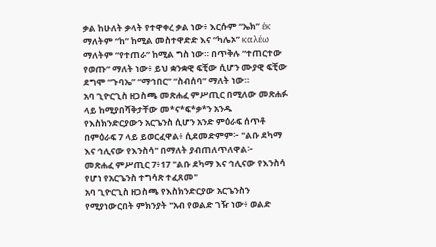ቃል ከሁለት ቃላት የተዋቀረ ቃል ነው፥ እርሱም “ኤክ” ἐκ ማለትም “ከ” ከሚል መስተዋድድ እና “ካሌኦ” καλέω ማለትም “የተጠራ” ከሚል ግስ ነው። በጥቅሉ “ተጠርተው የወጡ” ማለት ነው፥ ይህ ቋንቋዊ ፍቺው ሲሆን ሙያዊ ፍቺው ደግሞ “ጉባኤ” “ማኅበር” “ስብሰባ” ማለት ነው።
አባ ጊዮርጊስ ዘጋስጫ መጽሐፈ ምሥጢር በሚለው መጽሐፉ ላይ ከሚያበሻቅታቸው መ*ና*ፍ*ቃ*ን አንዱ የእስክንድርያውን አርጌንስ ሲሆን አንድ ምዕራፍ ሰጥቶ በምዕራፍ 7 ላይ ይወርፈዋል፥ ሲደመድምም፦ "ልቡ ደካማ እና ኅሊናው የእንስሳ" በማለት ያብጠለጥለዋል፦
መጽሐፈ ምሥጢር 7፥17 "ልቡ ደካማ እና ኅሊናው የእንስሳ የሆነ የአርጌንስ ተግሳጽ ተፈጸመ"
አባ ጊዮርጊስ ዘጋስጫ የእስክንድርያው አርጌንስን የሚያነውርበት ምክንያት "አብ የወልድ ገዥ ነው፥ ወልድ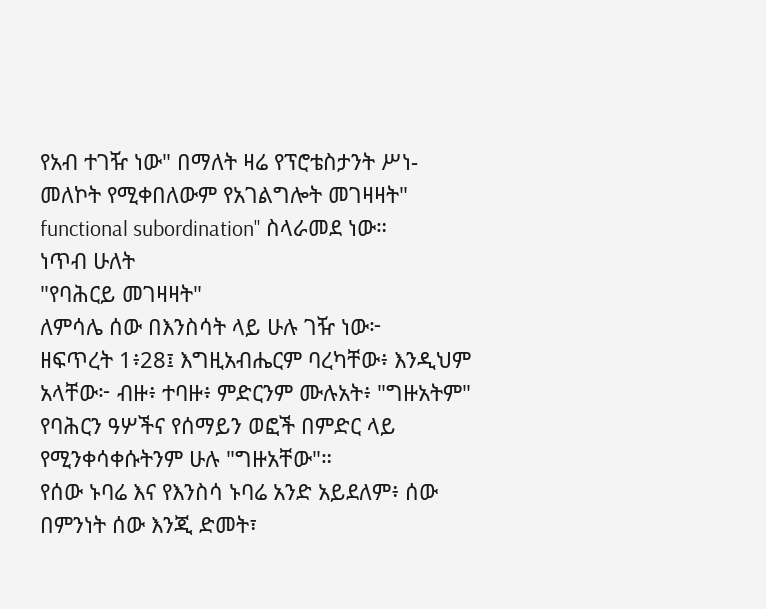የአብ ተገዥ ነው" በማለት ዛሬ የፕሮቴስታንት ሥነ-መለኮት የሚቀበለውም የአገልግሎት መገዛዛት" functional subordination" ስላራመደ ነው።
ነጥብ ሁለት
"የባሕርይ መገዛዛት"
ለምሳሌ ሰው በእንስሳት ላይ ሁሉ ገዥ ነው፦
ዘፍጥረት 1፥28፤ እግዚአብሔርም ባረካቸው፥ እንዲህም አላቸው፦ ብዙ፥ ተባዙ፥ ምድርንም ሙሉአት፥ "ግዙአትም" የባሕርን ዓሦችና የሰማይን ወፎች በምድር ላይ የሚንቀሳቀሱትንም ሁሉ "ግዙአቸው"።
የሰው ኑባሬ እና የእንስሳ ኑባሬ አንድ አይደለም፥ ሰው በምንነት ሰው እንጂ ድመት፣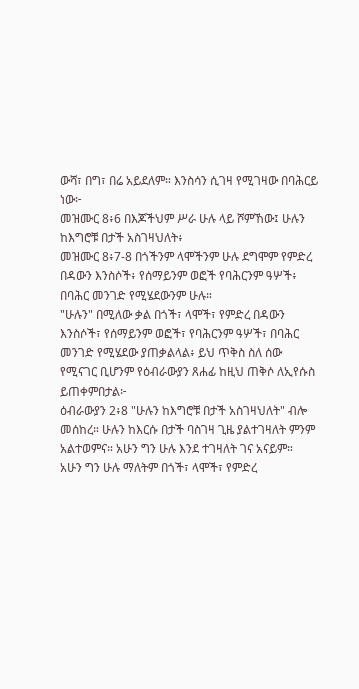ውሻ፣ በግ፣ በሬ አይደለም። እንስሳን ሲገዛ የሚገዛው በባሕርይ ነው፦
መዝሙር 8፥6 በእጆችህም ሥራ ሁሉ ላይ ሾምኸው፤ ሁሉን ከእግሮቹ በታች አስገዛህለት፥
መዝሙር 8፥7-8 በጎችንም ላሞችንም ሁሉ ደግሞም የምድረ በዳውን እንስሶች፥ የሰማይንም ወፎች የባሕርንም ዓሦች፥ በባሕር መንገድ የሚሄደውንም ሁሉ።
"ሁሉን" በሚለው ቃል በጎች፣ ላሞች፣ የምድረ በዳውን እንስሶች፣ የሰማይንም ወፎች፣ የባሕርንም ዓሦች፣ በባሕር መንገድ የሚሄደው ያጠቃልላል፥ ይህ ጥቅስ ስለ ሰው የሚናገር ቢሆንም የዕብራውያን ጸሐፊ ከዚህ ጠቅሶ ለኢየሱስ ይጠቀምበታል፦
ዕብራውያን 2፥8 "ሁሉን ከእግሮቹ በታች አስገዛህለት" ብሎ መሰከረ። ሁሉን ከእርሱ በታች ባስገዛ ጊዜ ያልተገዛለት ምንም አልተወምና። አሁን ግን ሁሉ እንደ ተገዛለት ገና አናይም።
አሁን ግን ሁሉ ማለትም በጎች፣ ላሞች፣ የምድረ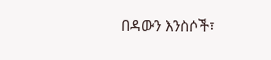በዳውን እንስሶች፣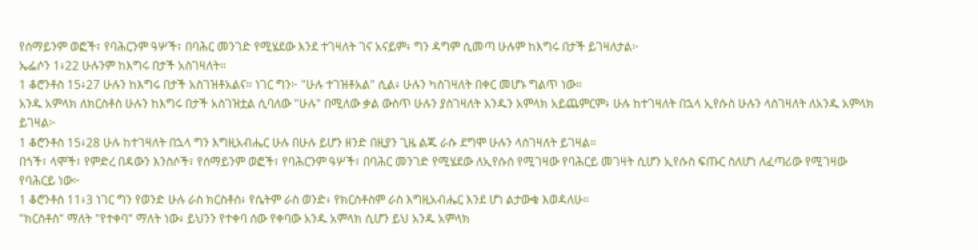የሰማይንም ወፎች፣ የባሕርንም ዓሦች፣ በባሕር መንገድ የሚሄደው እንደ ተገዛለት ገና አናይም፥ ግን ዳግም ሲመጣ ሁሉም ከእግሩ በታች ይገዛለታል፦
ኤፌሶን 1፥22 ሁሉንም ከእግሩ በታች አስገዛለት።
1 ቆሮንቶስ 15፥27 ሁሉን ከእግሩ በታች አስገዝቶአልና። ነገር ግን፦ "ሁሉ ተገዝቶአል" ሲል፥ ሁሉን ካስገዛለት በቀር መሆኑ ግልጥ ነው።
አንዱ አምላክ ለክርስቶስ ሁሉን ከእግሩ በታች አስገዝቷል ሲባለው "ሁሉ" በሚለው ቃል ውስጥ ሁሉን ያስገዛለት አንዱን አምላክ አይጨምርም፥ ሁሉ ከተገዛለት በኋላ ኢየሱስ ሁሉን ላስገዛለት ለአንዱ አምላክ ይገዛል፦
1 ቆሮንቶስ 15፥28 ሁሉ ከተገዛለት በኋላ ግን እግዚአብሔር ሁሉ በሁሉ ይሆን ዘንድ በዚያን ጊዜ ልጁ ራሱ ደግሞ ሁሉን ላስገዛለት ይገዛል።
በጎች፣ ላሞች፣ የምድረ በዳውን እንስሶች፣ የሰማይንም ወፎች፣ የባሕርንም ዓሦች፣ በባሕር መንገድ የሚሄደው ለኢየሱስ የሚገዛው የባሕርይ መገዛት ሲሆን ኢየሱስ ፍጡር ስለሆነ ለፈጣሪው የሚገዛው የባሕርይ ነው፦
1 ቆሮንቶስ 11፥3 ነገር ግን የወንድ ሁሉ ራስ ክርስቶስ፥ የሴትም ራስ ወንድ፥ የክርስቶስም ራስ እግዚአብሔር እንደ ሆነ ልታውቁ እወዳለሁ።
"ክርስቶስ" ማለት "የተቀባ" ማለት ነው፥ ይህንን የተቀባ ሰው የቀባው አንዱ አምላክ ሲሆን ይህ አንዱ አምላክ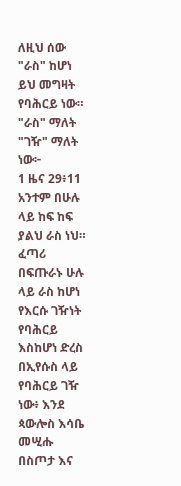ለዚህ ሰው "ራስ" ከሆነ ይህ መግዛት የባሕርይ ነው። "ራስ" ማለት "ገዥ" ማለት ነው፦
1 ዜና 29፥11 አንተም በሁሉ ላይ ከፍ ከፍ ያልህ ራስ ነህ።
ፈጣሪ በፍጡራኑ ሁሉ ላይ ራስ ከሆነ የእርሱ ገዥነት የባሕርይ እስከሆነ ድረስ በኢየሱስ ላይ የባሕርይ ገዥ ነው፥ እንደ ጳውሎስ እሳቤ መሢሑ በስጦታ እና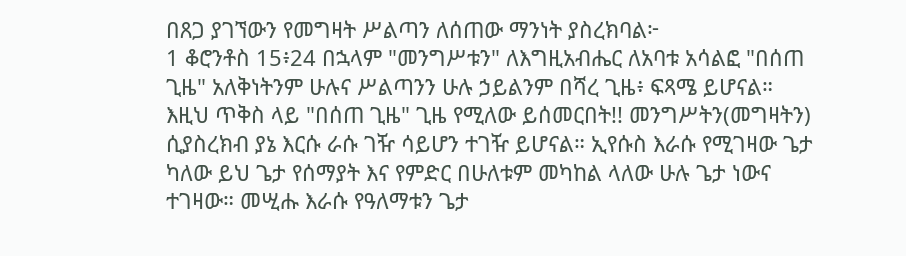በጸጋ ያገኘውን የመግዛት ሥልጣን ለሰጠው ማንነት ያስረክባል፦
1 ቆሮንቶስ 15፥24 በኋላም "መንግሥቱን" ለእግዚአብሔር ለአባቱ አሳልፎ "በሰጠ ጊዜ" አለቅነትንም ሁሉና ሥልጣንን ሁሉ ኃይልንም በሻረ ጊዜ፥ ፍጻሜ ይሆናል።
እዚህ ጥቅስ ላይ "በሰጠ ጊዜ" ጊዜ የሚለው ይሰመርበት!! መንግሥትን(መግዛትን) ሲያስረክብ ያኔ እርሱ ራሱ ገዥ ሳይሆን ተገዥ ይሆናል። ኢየሱስ እራሱ የሚገዛው ጌታ ካለው ይህ ጌታ የሰማያት እና የምድር በሁለቱም መካከል ላለው ሁሉ ጌታ ነውና ተገዛው። መሢሑ እራሱ የዓለማቱን ጌታ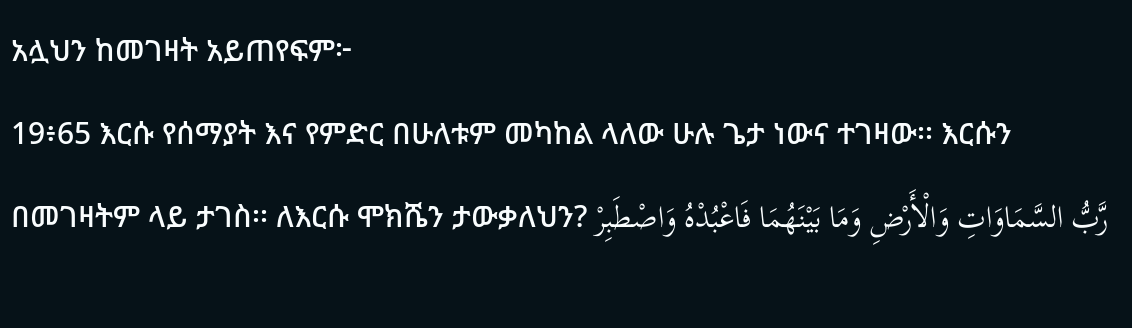አሏህን ከመገዛት አይጠየፍም፦
19፥65 እርሱ የሰማያት እና የምድር በሁለቱም መካከል ላለው ሁሉ ጌታ ነውና ተገዛው፡፡ እርሱን በመገዛትም ላይ ታገስ፡፡ ለእርሱ ሞክሼን ታውቃለህን? رَّبُّ السَّمَاوَاتِ وَالْأَرْضِ وَمَا بَيْنَهُمَا فَاعْبُدْهُ وَاصْطَبِرْ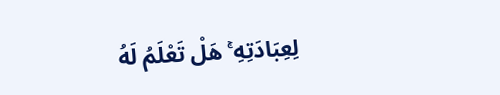لِعِبَادَتِهِ ۚ هَلْ تَعْلَمُ لَهُ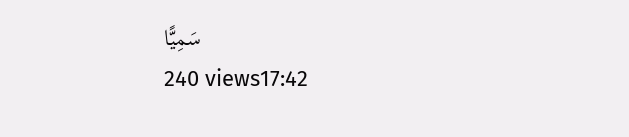سَمِيًّا
240 views17:42